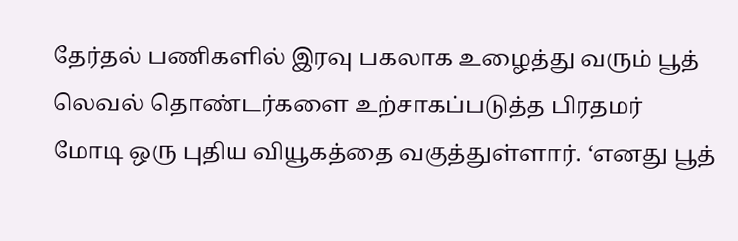தேர்தல் பணிகளில் இரவு பகலாக உழைத்து வரும் பூத் லெவல் தொண்டர்களை உற்சாகப்படுத்த பிரதமர் மோடி ஒரு புதிய வியூகத்தை வகுத்துள்ளார். ‘எனது பூத்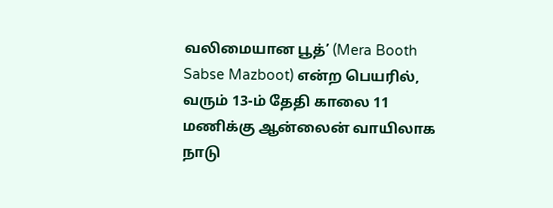வலிமையான பூத்’ (Mera Booth Sabse Mazboot) என்ற பெயரில், வரும் 13-ம் தேதி காலை 11 மணிக்கு ஆன்லைன் வாயிலாக நாடு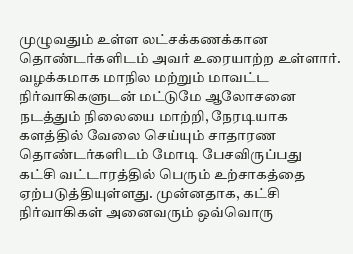முழுவதும் உள்ள லட்சக்கணக்கான தொண்டர்களிடம் அவர் உரையாற்ற உள்ளார்.
வழக்கமாக மாநில மற்றும் மாவட்ட நிர்வாகிகளுடன் மட்டுமே ஆலோசனை நடத்தும் நிலையை மாற்றி, நேரடியாக களத்தில் வேலை செய்யும் சாதாரண தொண்டர்களிடம் மோடி பேசவிருப்பது கட்சி வட்டாரத்தில் பெரும் உற்சாகத்தை ஏற்படுத்தியுள்ளது. முன்னதாக, கட்சி நிர்வாகிகள் அனைவரும் ஒவ்வொரு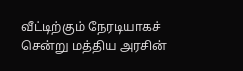வீட்டிற்கும் நேரடியாகச் சென்று மத்திய அரசின்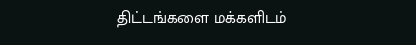திட்டங்களை மக்களிடம்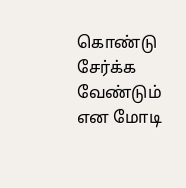கொண்டு சேர்க்க வேண்டும் என மோடி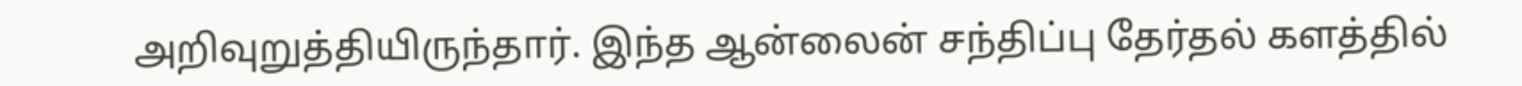அறிவுறுத்தியிருந்தார். இந்த ஆன்லைன் சந்திப்பு தேர்தல் களத்தில்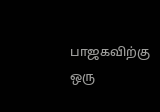பாஜகவிற்கு ஒரு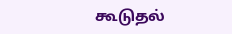கூடுதல்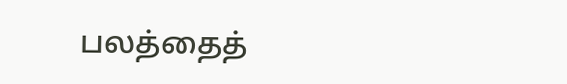பலத்தைத்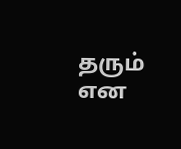தரும் என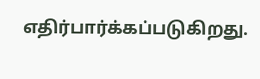எதிர்பார்க்கப்படுகிறது.